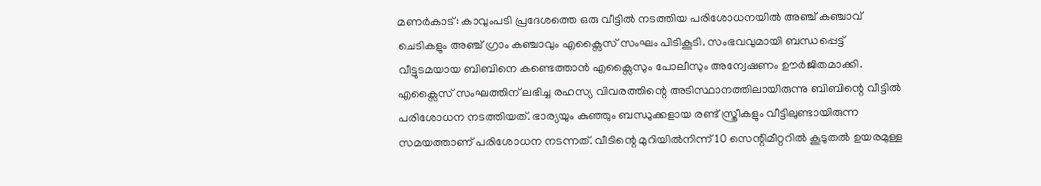മണർകാട്: കാവുംപടി പ്രദേശത്തെ ഒരു വീട്ടിൽ നടത്തിയ പരിശോധനയിൽ അഞ്ച് കഞ്ചാവ് ചെടികളും അഞ്ച് ഗ്രാം കഞ്ചാവും എക്സൈസ് സംഘം പിടികൂടി. സംഭവവുമായി ബന്ധപ്പെട്ട് വീട്ടുടമയായ ബിബിനെ കണ്ടെത്താൻ എക്സൈസും പോലീസും അന്വേഷണം ഊർജിതമാക്കി.
എക്സൈസ് സംഘത്തിന് ലഭിച്ച രഹസ്യ വിവരത്തിന്റെ അടിസ്ഥാനത്തിലായിരുന്നു ബിബിന്റെ വീട്ടിൽ പരിശോധന നടത്തിയത്. ഭാര്യയും കുഞ്ഞും ബന്ധുക്കളായ രണ്ട് സ്ത്രീകളും വീട്ടിലുണ്ടായിരുന്ന സമയത്താണ് പരിശോധന നടന്നത്. വീടിന്റെ മുറിയിൽനിന്ന് 10 സെന്റിമീറ്ററിൽ കൂടുതൽ ഉയരമുള്ള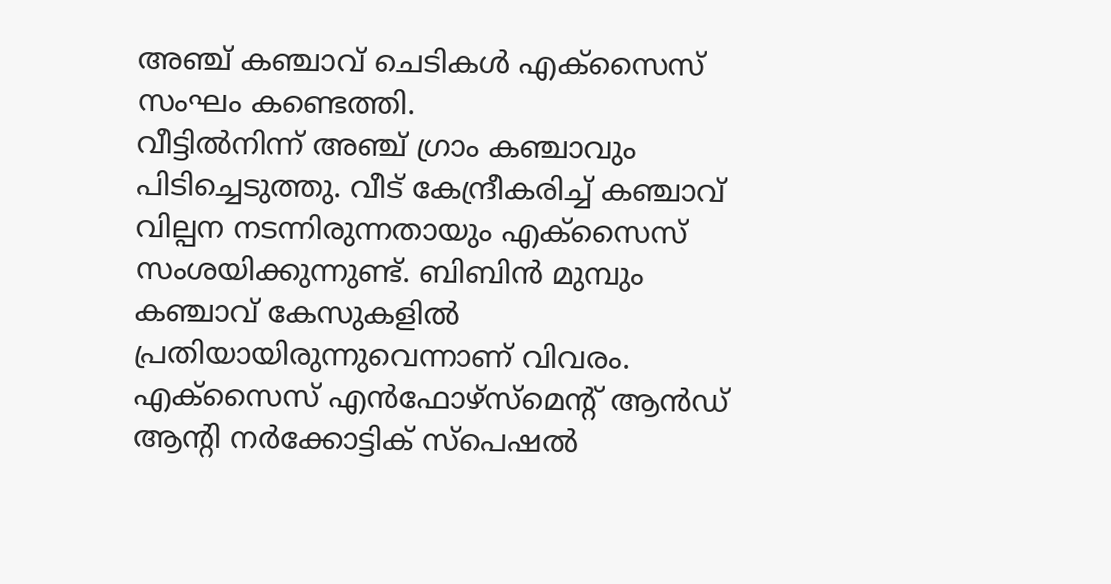അഞ്ച് കഞ്ചാവ് ചെടികൾ എക്സൈസ് സംഘം കണ്ടെത്തി.
വീട്ടിൽനിന്ന് അഞ്ച് ഗ്രാം കഞ്ചാവും പിടിച്ചെടുത്തു. വീട് കേന്ദ്രീകരിച്ച് കഞ്ചാവ് വില്പന നടന്നിരുന്നതായും എക്സൈസ് സംശയിക്കുന്നുണ്ട്. ബിബിൻ മുമ്പും കഞ്ചാവ് കേസുകളിൽ പ്രതിയായിരുന്നുവെന്നാണ് വിവരം.
എക്സൈസ് എൻഫോഴ്സ്മെന്റ് ആൻഡ് ആന്റി നർക്കോട്ടിക് സ്പെഷൽ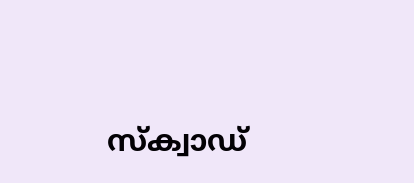സ്ക്വാഡ്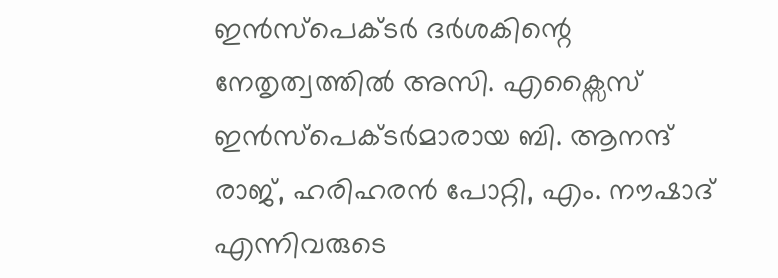ഇൻസ്പെക്ടർ ദർശകിന്റെ നേതൃത്വത്തിൽ അസി. എക്സൈസ് ഇൻസ്പെക്ടർമാരായ ബി. ആനന്ദ് രാജ്, ഹരിഹരൻ പോറ്റി, എം. നൗഷാദ് എന്നിവരുടെ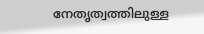നേതൃത്വത്തിലുള്ള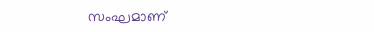സംഘമാണ്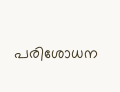പരിശോധന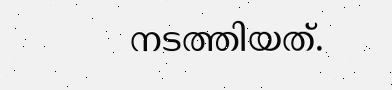നടത്തിയത്.